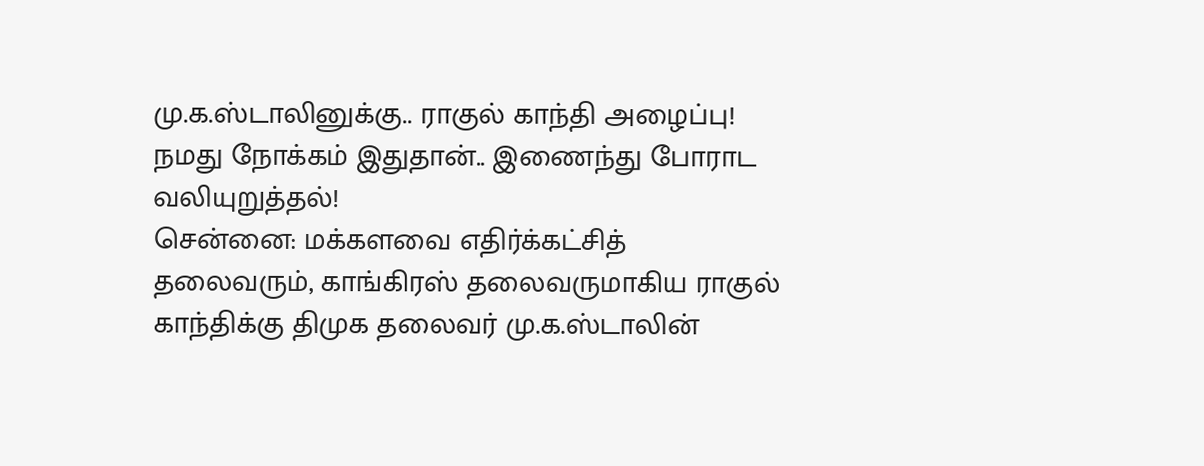மு.க.ஸ்டாலினுக்கு.. ராகுல் காந்தி அழைப்பு! நமது நோக்கம் இதுதான்.. இணைந்து போராட வலியுறுத்தல்!
சென்னை: மக்களவை எதிர்க்கட்சித் தலைவரும், காங்கிரஸ் தலைவருமாகிய ராகுல் காந்திக்கு திமுக தலைவர் மு.க.ஸ்டாலின்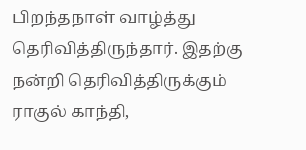பிறந்தநாள் வாழ்த்து தெரிவித்திருந்தார். இதற்கு நன்றி தெரிவித்திருக்கும் ராகுல் காந்தி,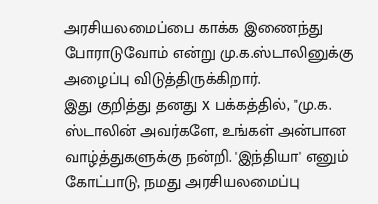அரசியலமைப்பை காக்க இணைந்து போராடுவோம் என்று மு.க.ஸ்டாலினுக்கு அழைப்பு விடுத்திருக்கிறார்.
இது குறித்து தனது x பக்கத்தில், "மு.க. ஸ்டாலின் அவர்களே, உங்கள் அன்பான வாழ்த்துகளுக்கு நன்றி. 'இந்தியா' எனும் கோட்பாடு, நமது அரசியலமைப்பு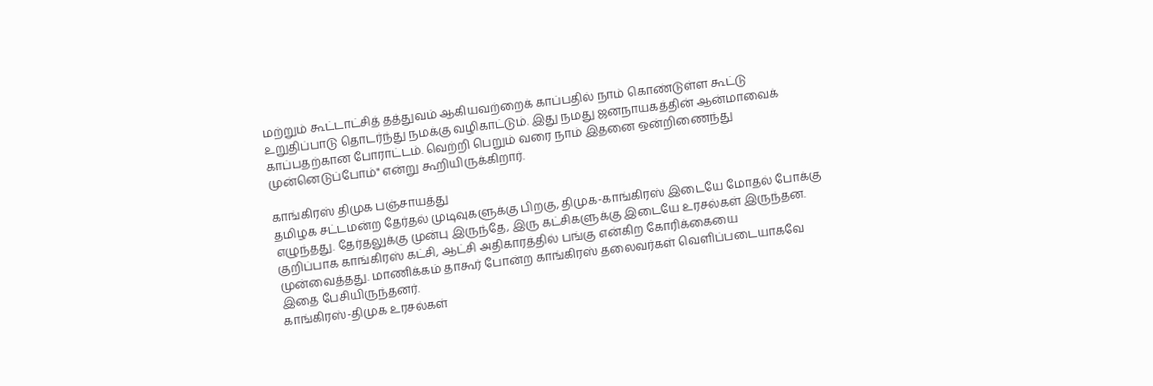மற்றும் கூட்டாட்சித் தத்துவம் ஆகியவற்றைக் காப்பதில் நாம் கொண்டுள்ள கூட்டு உறுதிப்பாடு தொடர்ந்து நமக்கு வழிகாட்டும். இது நமது ஜனநாயகத்தின் ஆன்மாவைக் காப்பதற்கான போராட்டம். வெற்றி பெறும் வரை நாம் இதனை ஒன்றிணைந்து முன்னெடுப்போம்" என்று கூறியிருக்கிறார்.

காங்கிரஸ் திமுக பஞ்சாயத்து
தமிழக சட்டமன்ற தேர்தல் முடிவுகளுக்கு பிறகு, திமுக-காங்கிரஸ் இடையே மோதல் போக்கு எழுந்தது. தேர்தலுக்கு முன்பு இருந்தே, இரு கட்சிகளுக்கு இடையே உரசல்கள் இருந்தன. குறிப்பாக காங்கிரஸ் கட்சி, ஆட்சி அதிகாரத்தில் பங்கு என்கிற கோரிக்கையை முன்வைத்தது. மாணிக்கம் தாகூர் போன்ற காங்கிரஸ் தலைவர்கள் வெளிப்படையாகவே இதை பேசியிருந்தனர்.
காங்கிரஸ்-திமுக உரசல்கள்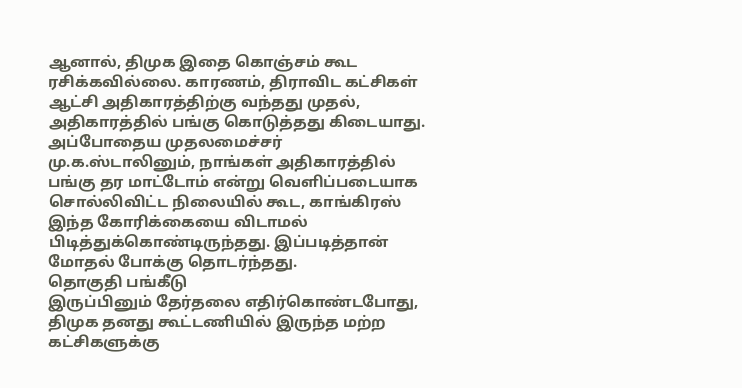ஆனால், திமுக இதை கொஞ்சம் கூட ரசிக்கவில்லை. காரணம், திராவிட கட்சிகள் ஆட்சி அதிகாரத்திற்கு வந்தது முதல், அதிகாரத்தில் பங்கு கொடுத்தது கிடையாது. அப்போதைய முதலமைச்சர் மு.க.ஸ்டாலினும், நாங்கள் அதிகாரத்தில் பங்கு தர மாட்டோம் என்று வெளிப்படையாக சொல்லிவிட்ட நிலையில் கூட, காங்கிரஸ் இந்த கோரிக்கையை விடாமல் பிடித்துக்கொண்டிருந்தது. இப்படித்தான் மோதல் போக்கு தொடர்ந்தது.
தொகுதி பங்கீடு
இருப்பினும் தேர்தலை எதிர்கொண்டபோது, திமுக தனது கூட்டணியில் இருந்த மற்ற கட்சிகளுக்கு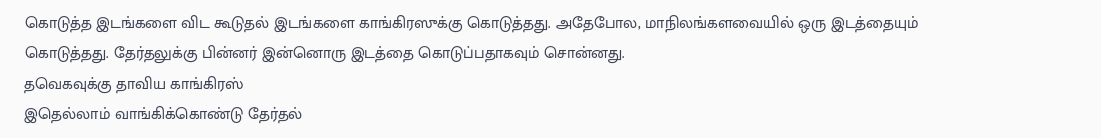கொடுத்த இடங்களை விட கூடுதல் இடங்களை காங்கிரஸுக்கு கொடுத்தது. அதேபோல, மாநிலங்களவையில் ஒரு இடத்தையும் கொடுத்தது. தேர்தலுக்கு பின்னர் இன்னொரு இடத்தை கொடுப்பதாகவும் சொன்னது.
தவெகவுக்கு தாவிய காங்கிரஸ்
இதெல்லாம் வாங்கிக்கொண்டு தேர்தல்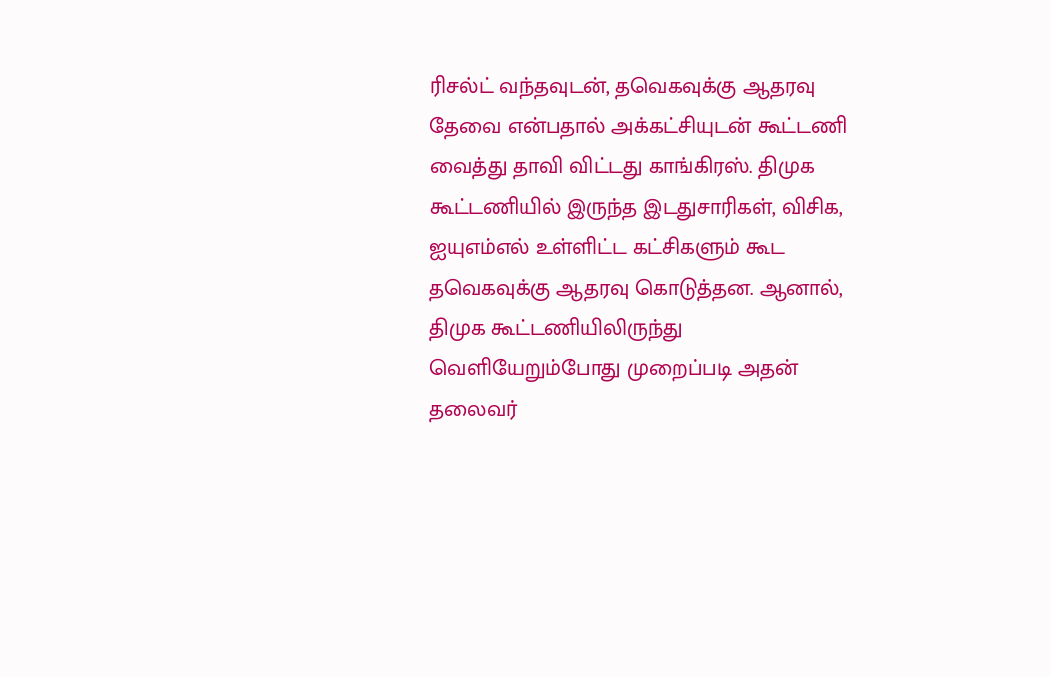ரிசல்ட் வந்தவுடன், தவெகவுக்கு ஆதரவு தேவை என்பதால் அக்கட்சியுடன் கூட்டணி வைத்து தாவி விட்டது காங்கிரஸ். திமுக கூட்டணியில் இருந்த இடதுசாரிகள், விசிக, ஐயுஎம்எல் உள்ளிட்ட கட்சிகளும் கூட தவெகவுக்கு ஆதரவு கொடுத்தன. ஆனால், திமுக கூட்டணியிலிருந்து வெளியேறும்போது முறைப்படி அதன் தலைவர்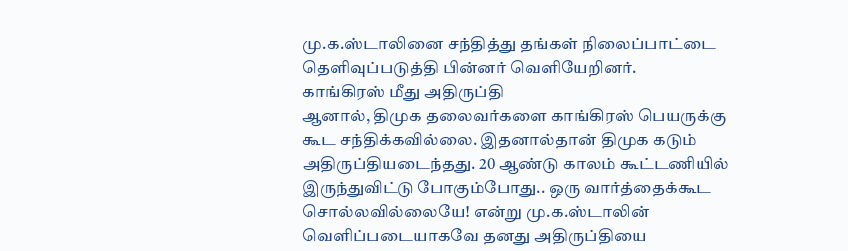மு.க.ஸ்டாலினை சந்தித்து தங்கள் நிலைப்பாட்டை தெளிவுப்படுத்தி பின்னர் வெளியேறினர்.
காங்கிரஸ் மீது அதிருப்தி
ஆனால், திமுக தலைவர்களை காங்கிரஸ் பெயருக்கு கூட சந்திக்கவில்லை. இதனால்தான் திமுக கடும் அதிருப்தியடைந்தது. 20 ஆண்டு காலம் கூட்டணியில் இருந்துவிட்டு போகும்போது.. ஒரு வார்த்தைக்கூட சொல்லவில்லையே! என்று மு.க.ஸ்டாலின் வெளிப்படையாகவே தனது அதிருப்தியை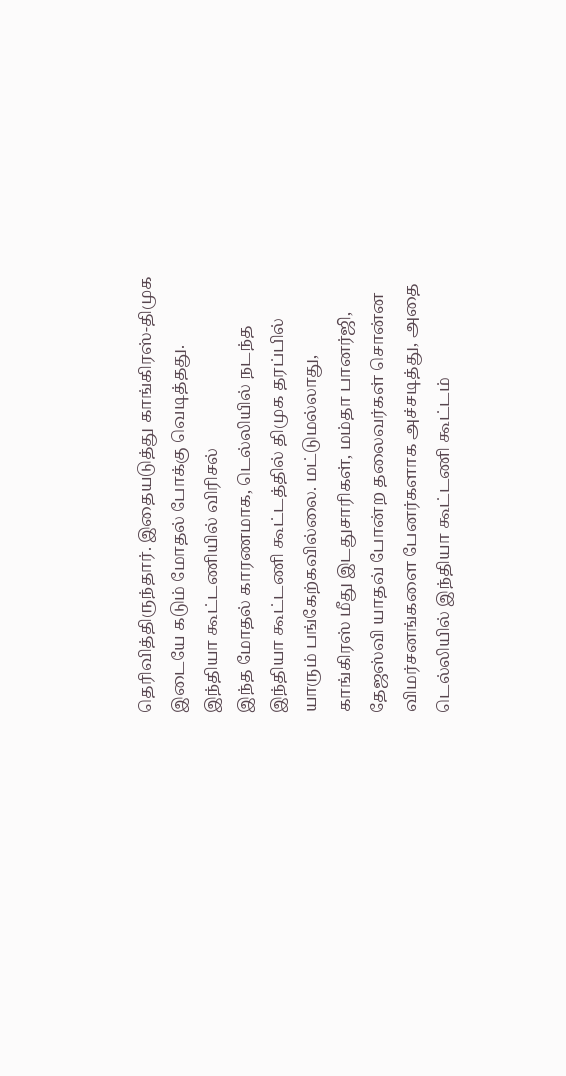தெரிவித்திருந்தார். இதையடுத்து காங்கிரஸ்-திமுக இடையே கடும் மோதல் போக்கு வெடித்தது.
இந்தியா கூட்டணியில் விரிசல்
இந்த மோதல் காரணமாக, டெல்லியில் நடந்த இந்தியா கூட்டணி கூட்டத்தில் திமுக தரப்பில் யாரும் பங்கேற்கவில்லை. மட்டுமல்லாது, காங்கிரஸ் மீது இடதுசாரிகள், மம்தா பானர்ஜி, தேஜஸ்வி யாதவ் போன்ற தலைவர்கள் சொன்ன விமர்சனங்களை பேனர்களாக அச்சடித்து, அதை டெல்லியில் இந்தியா கூட்டணி கூட்டம்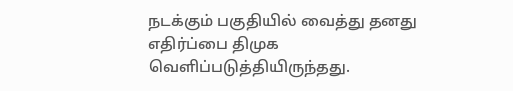நடக்கும் பகுதியில் வைத்து தனது எதிர்ப்பை திமுக வெளிப்படுத்தியிருந்தது.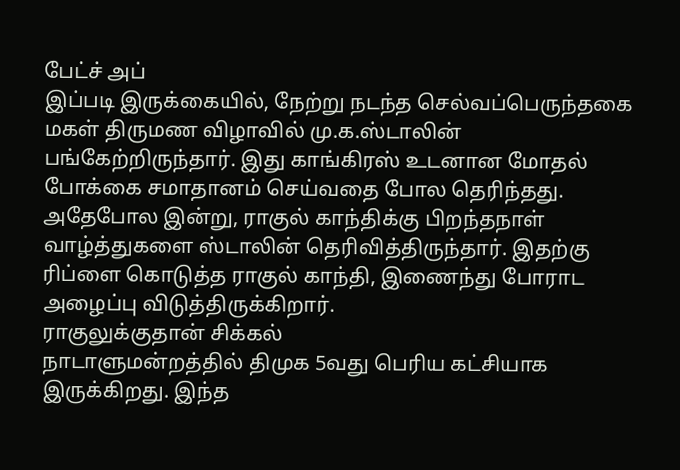பேட்ச் அப்
இப்படி இருக்கையில், நேற்று நடந்த செல்வப்பெருந்தகை மகள் திருமண விழாவில் மு.க.ஸ்டாலின் பங்கேற்றிருந்தார். இது காங்கிரஸ் உடனான மோதல் போக்கை சமாதானம் செய்வதை போல தெரிந்தது. அதேபோல இன்று, ராகுல் காந்திக்கு பிறந்தநாள் வாழ்த்துகளை ஸ்டாலின் தெரிவித்திருந்தார். இதற்கு ரிப்ளை கொடுத்த ராகுல் காந்தி, இணைந்து போராட அழைப்பு விடுத்திருக்கிறார்.
ராகுலுக்குதான் சிக்கல்
நாடாளுமன்றத்தில் திமுக 5வது பெரிய கட்சியாக இருக்கிறது. இந்த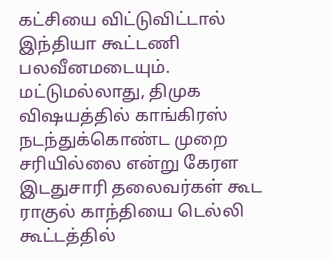கட்சியை விட்டுவிட்டால் இந்தியா கூட்டணி பலவீனமடையும். மட்டுமல்லாது, திமுக விஷயத்தில் காங்கிரஸ் நடந்துக்கொண்ட முறை சரியில்லை என்று கேரள இடதுசாரி தலைவர்கள் கூட ராகுல் காந்தியை டெல்லி கூட்டத்தில்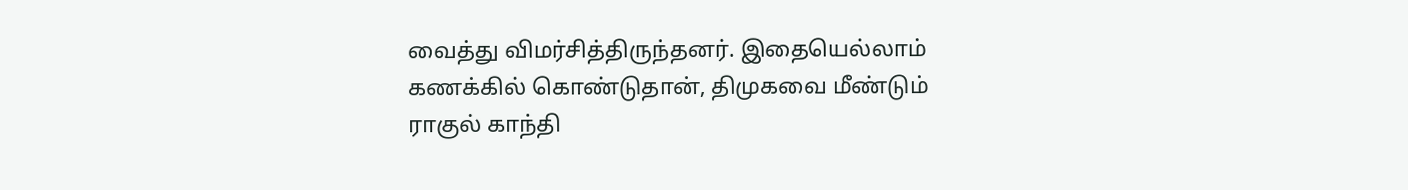வைத்து விமர்சித்திருந்தனர். இதையெல்லாம் கணக்கில் கொண்டுதான், திமுகவை மீண்டும் ராகுல் காந்தி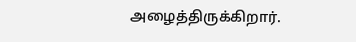அழைத்திருக்கிறார்.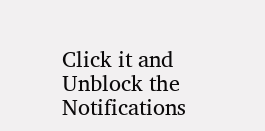Click it and Unblock the Notifications